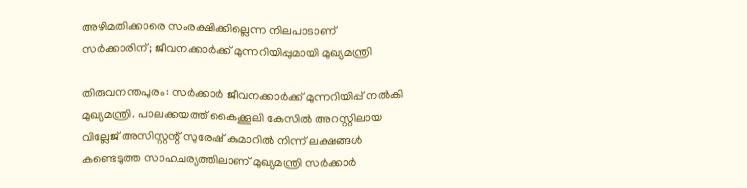അഴിമതിക്കാരെ സംരക്ഷിക്കില്ലെന്ന നിലപാടാണ് സർക്കാരിന്; ജീവനക്കാർക്ക് മുന്നറിയിപ്പുമായി മുഖ്യമന്ത്രി

തിരുവനന്തപുരം: സർക്കാർ ജീവനക്കാർക്ക് മുന്നറിയിപ്പ് നൽകി മുഖ്യമന്ത്രി. പാലക്കയത്ത് കൈക്കൂലി കേസിൽ അറസ്റ്റിലായ വില്ലേജ് അസിസ്റ്റന്റ് സുരേഷ് കുമാറിൽ നിന്ന് ലക്ഷങ്ങൾ കണ്ടെടുത്ത സാഹചര്യത്തിലാണ് മുഖ്യമന്ത്രി സർക്കാർ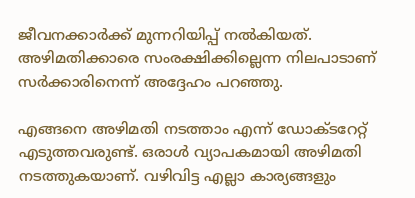ജീവനക്കാർക്ക് മുന്നറിയിപ്പ് നൽകിയത്. അഴിമതിക്കാരെ സംരക്ഷിക്കില്ലെന്ന നിലപാടാണ് സർക്കാരിനെന്ന് അദ്ദേഹം പറഞ്ഞു.

എങ്ങനെ അഴിമതി നടത്താം എന്ന് ഡോക്ടറേറ്റ് എടുത്തവരുണ്ട്. ഒരാൾ വ്യാപകമായി അഴിമതി നടത്തുകയാണ്. വഴിവിട്ട എല്ലാ കാര്യങ്ങളും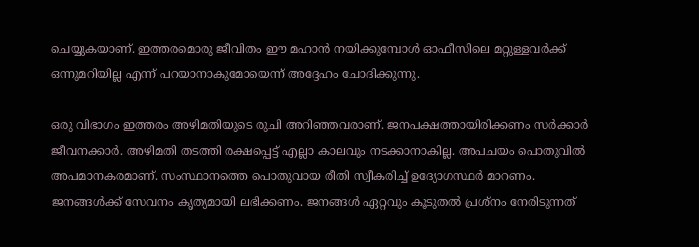ചെയ്യുകയാണ്. ഇത്തരമൊരു ജീവിതം ഈ മഹാൻ നയിക്കുമ്പോൾ ഓഫീസിലെ മറ്റുള്ളവർക്ക് ഒന്നുമറിയില്ല എന്ന് പറയാനാകുമോയെന്ന് അദ്ദേഹം ചോദിക്കുന്നു.

ഒരു വിഭാഗം ഇത്തരം അഴിമതിയുടെ രുചി അറിഞ്ഞവരാണ്. ജനപക്ഷത്തായിരിക്കണം സർക്കാർ ജീവനക്കാർ. അഴിമതി തടത്തി രക്ഷപ്പെട്ട് എല്ലാ കാലവും നടക്കാനാകില്ല. അപചയം പൊതുവിൽ അപമാനകരമാണ്. സംസ്ഥാനത്തെ പൊതുവായ രീതി സ്വീകരിച്ച് ഉദ്യോഗസ്ഥർ മാറണം. ജനങ്ങൾക്ക് സേവനം കൃത്യമായി ലഭിക്കണം. ജനങ്ങൾ ഏറ്റവും കൂടുതൽ പ്രശ്‌നം നേരിടുന്നത്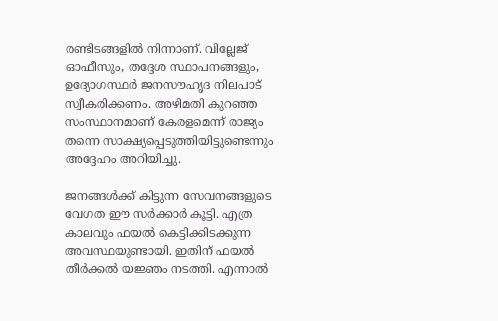രണ്ടിടങ്ങളിൽ നിന്നാണ്. വില്ലേജ് ഓഫീസും, തദ്ദേശ സ്ഥാപനങ്ങളും, ഉദ്യോഗസ്ഥർ ജനസൗഹൃദ നിലപാട് സ്വീകരിക്കണം. അഴിമതി കുറഞ്ഞ സംസ്ഥാനമാണ് കേരളമെന്ന് രാജ്യം തന്നെ സാക്ഷ്യപ്പെടുത്തിയിട്ടുണ്ടെന്നും അദ്ദേഹം അറിയിച്ചു.

ജനങ്ങൾക്ക് കിട്ടുന്ന സേവനങ്ങളുടെ വേഗത ഈ സർക്കാർ കൂട്ടി. എത്ര കാലവും ഫയൽ കെട്ടിക്കിടക്കുന്ന അവസ്ഥയുണ്ടായി. ഇതിന് ഫയൽ തീർക്കൽ യജ്ഞം നടത്തി. എന്നാൽ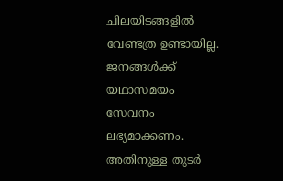ചിലയിടങ്ങളിൽ വേണ്ടത്ര ഉണ്ടായില്ല. ജനങ്ങൾക്ക് യഥാസമയം സേവനം ലഭ്യമാക്കണം. അതിനുള്ള തുടർ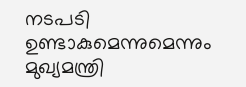നടപടി ഉണ്ടാകുമെന്നുമെന്നും മുഖ്യമന്ത്രി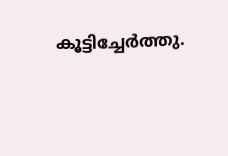കൂട്ടിച്ചേർത്തു.